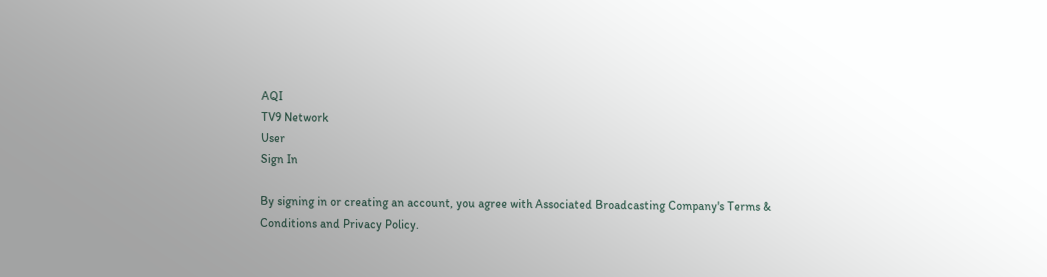AQI
TV9 Network
User
Sign In

By signing in or creating an account, you agree with Associated Broadcasting Company's Terms & Conditions and Privacy Policy.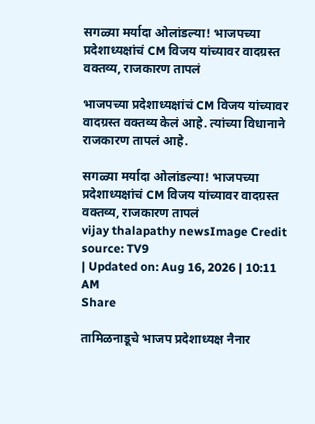सगळ्या मर्यादा ओलांडल्या! भाजपच्या प्रदेशाध्यक्षांचं CM विजय यांच्यावर वादग्रस्त वक्तव्य, राजकारण तापलं

भाजपच्या प्रदेशाध्यक्षांचं CM विजय यांच्यावर वादग्रस्त वक्तव्य केलं आहे. त्यांच्या विधानाने राजकारण तापलं आहे.

सगळ्या मर्यादा ओलांडल्या! भाजपच्या प्रदेशाध्यक्षांचं CM विजय यांच्यावर वादग्रस्त वक्तव्य, राजकारण तापलं
vijay thalapathy newsImage Credit source: TV9
| Updated on: Aug 16, 2026 | 10:11 AM
Share

तामिळनाडूचे भाजप प्रदेशाध्यक्ष नैनार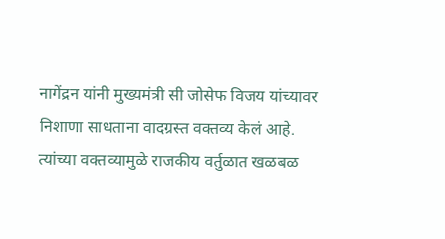नागेंद्रन यांनी मुख्यमंत्री सी जोसेफ विजय यांच्यावर निशाणा साधताना वादग्रस्त वक्तव्य केलं आहे. त्यांच्या वक्तव्यामुळे राजकीय वर्तुळात खळबळ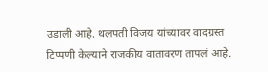उडाली आहे. थलपती विजय यांच्यावर वादग्रस्त टिप्पणी केल्याने राजकीय वातावरण तापलं आहे.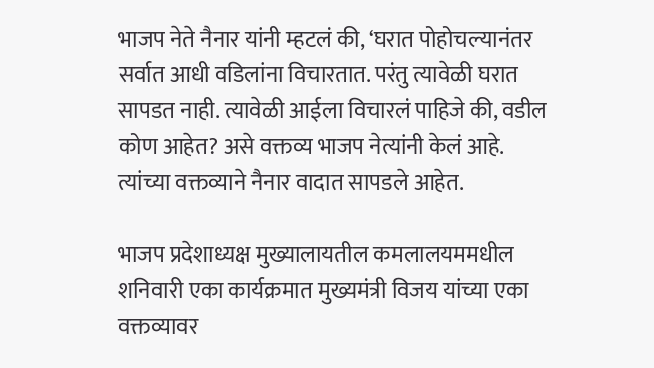भाजप नेते नैनार यांनी म्हटलं की, ‘घरात पोहोचल्यानंतर सर्वात आधी वडिलांना विचारतात. परंतु त्यावेळी घरात सापडत नाही. त्यावेळी आईला विचारलं पाहिजे की, वडील कोण आहेत? असे वक्तव्य भाजप नेत्यांनी केलं आहे. त्यांच्या वक्तव्याने नैनार वादात सापडले आहेत.

भाजप प्रदेशाध्यक्ष मुख्यालायतील कमलालयममधील शनिवारी एका कार्यक्रमात मुख्यमंत्री विजय यांच्या एका वक्तव्यावर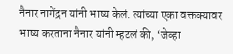नैनार नागेंद्रन यांनी भाष्य केलं. त्यांच्या एका वक्तक्यावर भाष्य करताना नैनार यांनी म्हटलं की, ‘जेव्हा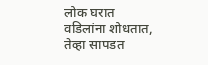लोक घरात वडिलांना शोधतात, तेव्हा सापडत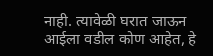नाही. त्यावेळी घरात जाऊन आईला वडील कोण आहेत, हे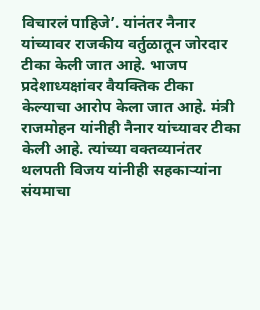विचारलं पाहिजे’. यांनंतर नैनार यांच्यावर राजकीय वर्तुळातून जोरदार टीका केली जात आहे. भाजप प्रदेशाध्यक्षांवर वैयक्तिक टीका केल्याचा आरोप केला जात आहे. मंत्री राजमोहन यांनीही नैनार यांच्यावर टीका केली आहे. त्यांच्या वक्तव्यानंतर थलपती विजय यांनीही सहकाऱ्यांना संयमाचा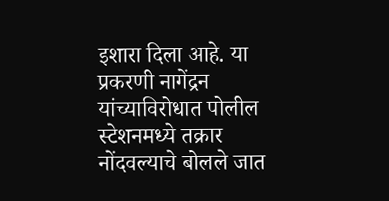इशारा दिला आहे. या प्रकरणी नागेंद्रन यांच्याविरोधात पोलील स्टेशनमध्ये तक्रार नोंदवल्याचे बोलले जात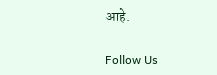आहे.

Follow Us